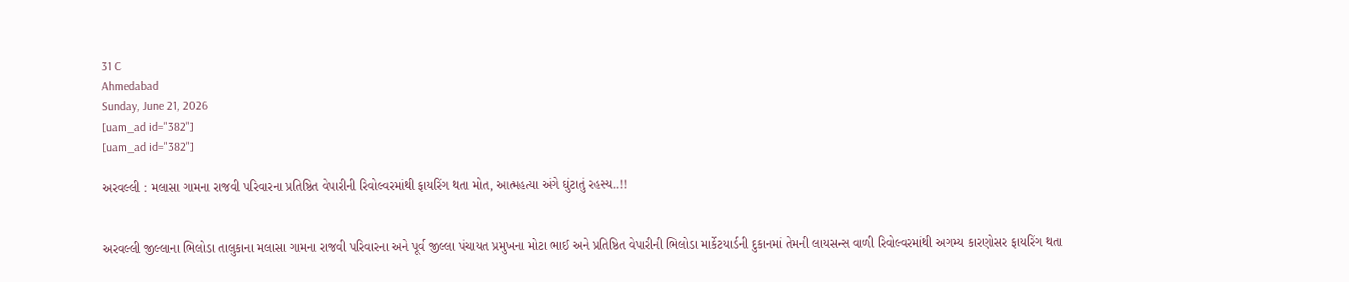31 C
Ahmedabad
Sunday, June 21, 2026
[uam_ad id="382"]
[uam_ad id="382"]

અરવલ્લી : મલાસા ગામના રાજવી પરિવારના પ્રતિષ્ઠિત વેપારીની રિવોલ્વરમાંથી ફાયરિંગ થતા મોત, આત્મહત્યા અંગે ઘુંટાતું રહસ્ય..!!


અરવલ્લી જીલ્લાના ભિલોડા તાલુકાના મલાસા ગામના રાજવી પરિવારના અને પૂર્વ જીલ્લા પંચાયત પ્રમુખના મોટા ભાઈ અને પ્રતિષ્ઠિત વેપારીની ભિલોડા માર્કેટયાર્ડની દુકાનમાં તેમની લાયસન્સ વાળી રિવોલ્વરમાંથી અગમ્ય કારણોસર ફાયરિંગ થતા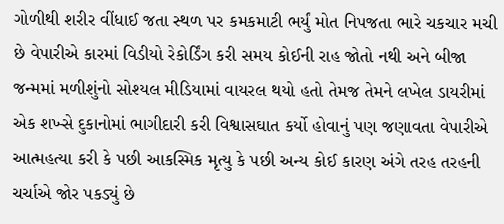ગોળીથી શરીર વીંધાઈ જતા સ્થળ પર કમકમાટી ભર્યું મોત નિપજતા ભારે ચકચાર મચી છે વેપારીએ કારમાં વિડીયો રેકોર્ડિંગ કરી સમય કોઈની રાહ જોતો નથી અને બીજા જન્મમાં મળીશુંનો સોશ્યલ મીડિયામાં વાયરલ થયો હતો તેમજ તેમને લખેલ ડાયરીમાં એક શખ્સે દુકાનોમાં ભાગીદારી કરી વિશ્વાસઘાત કર્યો હોવાનું પણ જણાવતા વેપારીએ આત્મહત્યા કરી કે પછી આકસ્મિક મૃત્યુ કે પછી અન્ય કોઈ કારણ અંગે તરહ તરહની ચર્ચાએ જોર પકડ્યું છે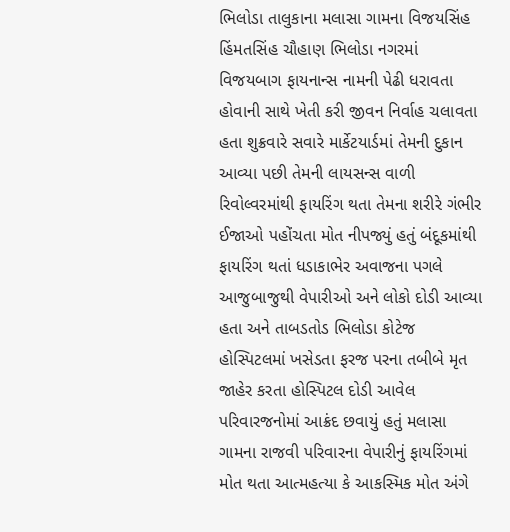ભિલોડા તાલુકાના મલાસા ગામના વિજયસિંહ હિંમતસિંહ ચૌહાણ ભિલોડા નગરમાં વિજયબાગ ફાયનાન્સ નામની પેઢી ધરાવતા હોવાની સાથે ખેતી કરી જીવન નિર્વાહ ચલાવતા હતા શુક્રવારે સવારે માર્કેટયાર્ડમાં તેમની દુકાન આવ્યા પછી તેમની લાયસન્સ વાળી રિવોલ્વરમાંથી ફાયરિંગ થતા તેમના શરીરે ગંભીર ઈજાઓ પહોંચતા મોત નીપજ્યું હતું બંદૂકમાંથી ફાયરિંગ થતાં ધડાકાભેર અવાજના પગલે આજુબાજુથી વેપારીઓ અને લોકો દોડી આવ્યા હતા અને તાબડતોડ ભિલોડા કોટેજ હોસ્પિટલમાં ખસેડતા ફરજ પરના તબીબે મૃત જાહેર કરતા હોસ્પિટલ દોડી આવેલ પરિવારજનોમાં આક્રંદ છવાયું હતું મલાસા ગામના રાજવી પરિવારના વેપારીનું ફાયરિંગમાં મોત થતા આત્મહત્યા કે આકસ્મિક મોત અંગે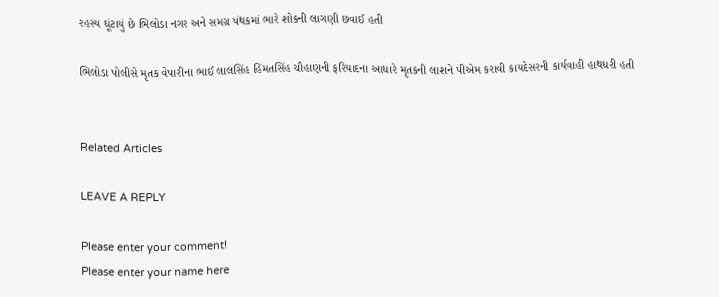રહસ્ય ઘૂંટાયું છે ભિલોડા નગર અને સમગ્ર પંથકમાં ભારે શોકની લાગણી છવાઈ હતી

ભિલોડા પોલીસે મૃતક વેપારીના ભાઈ લાલસિંહ હિંમતસિંહ ચૌહાણની ફરિયાદના આધારે મૃતકની લાશને પીએમ કરાવી કાયદેસરની કાર્યવાહી હાથધરી હતી


Related Articles

LEAVE A REPLY

Please enter your comment!
Please enter your name here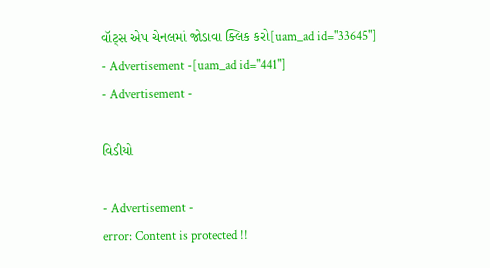વૉટ્સ એપ ચેનલમાં જોડાવા ક્લિક કરો[uam_ad id="33645"]
- Advertisement -[uam_ad id="441"]
- Advertisement -

વિડીયો

- Advertisement -
error: Content is protected !!